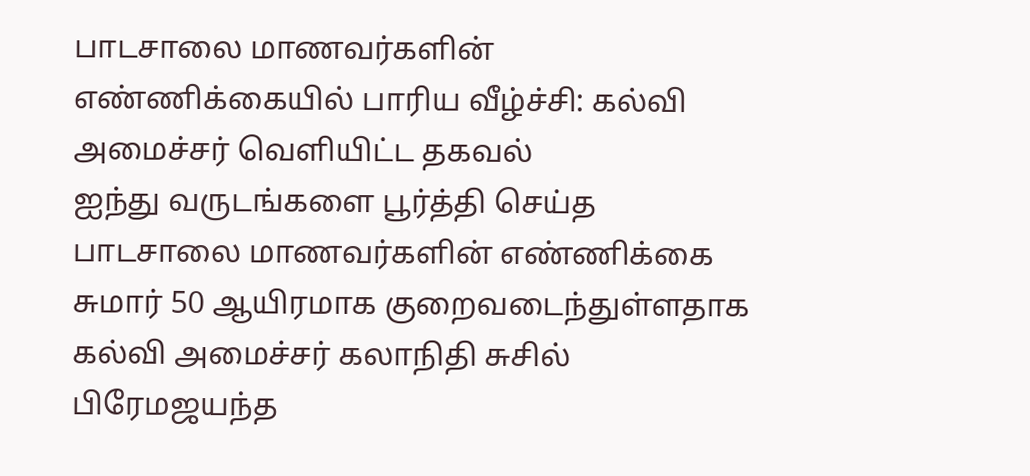பாடசாலை மாணவர்களின் எண்ணிக்கையில் பாரிய வீழ்ச்சி: கல்வி அமைச்சர் வெளியிட்ட தகவல்
ஐந்து வருடங்களை பூர்த்தி செய்த பாடசாலை மாணவர்களின் எண்ணிக்கை சுமார் 50 ஆயிரமாக குறைவடைந்துள்ளதாக கல்வி அமைச்சர் கலாநிதி சுசில் பிரேமஜயந்த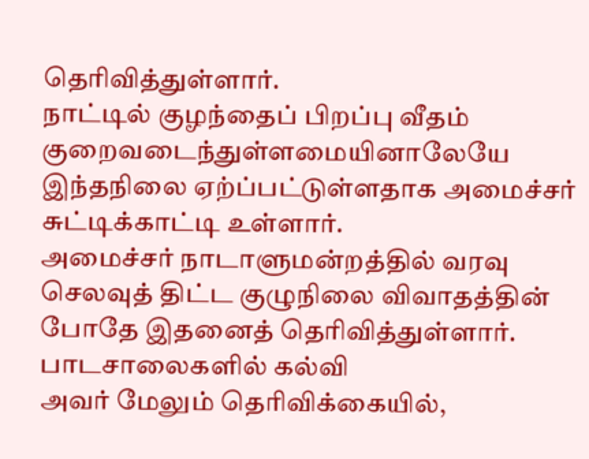தெரிவித்துள்ளார்.
நாட்டில் குழந்தைப் பிறப்பு வீதம் குறைவடைந்துள்ளமையினாலேயே இந்தநிலை ஏற்ப்பட்டுள்ளதாக அமைச்சர் சுட்டிக்காட்டி உள்ளார்.
அமைச்சர் நாடாளுமன்றத்தில் வரவு செலவுத் திட்ட குழுநிலை விவாதத்தின் போதே இதனைத் தெரிவித்துள்ளார்.
பாடசாலைகளில் கல்வி
அவர் மேலும் தெரிவிக்கையில்,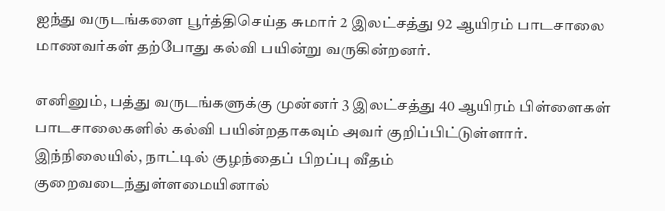ஐந்து வருடங்களை பூர்த்திசெய்த சுமார் 2 இலட்சத்து 92 ஆயிரம் பாடசாலை மாணவர்கள் தற்போது கல்வி பயின்று வருகின்றனர்.

எனினும், பத்து வருடங்களுக்கு முன்னர் 3 இலட்சத்து 40 ஆயிரம் பிள்ளைகள் பாடசாலைகளில் கல்வி பயின்றதாகவும் அவர் குறிப்பிட்டுள்ளார்.
இந்நிலையில், நாட்டில் குழந்தைப் பிறப்பு வீதம் குறைவடைந்துள்ளமையினால்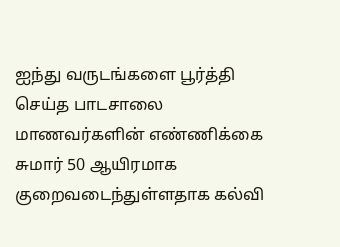ஐந்து வருடங்களை பூர்த்தி செய்த பாடசாலை மாணவர்களின் எண்ணிக்கை சுமார் 50 ஆயிரமாக குறைவடைந்துள்ளதாக கல்வி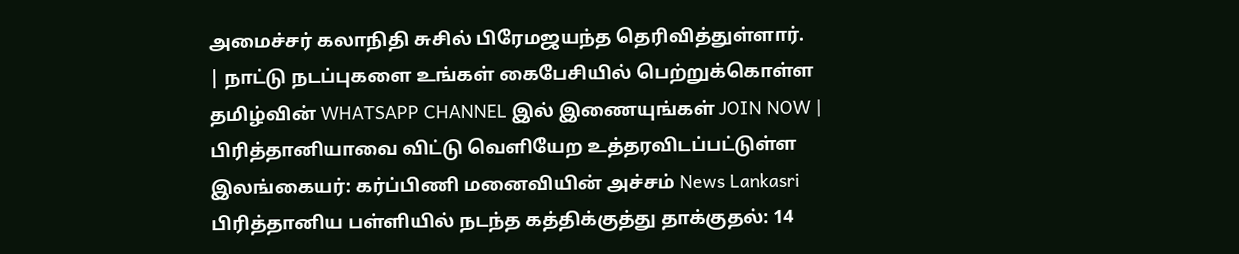அமைச்சர் கலாநிதி சுசில் பிரேமஜயந்த தெரிவித்துள்ளார்.
| நாட்டு நடப்புகளை உங்கள் கைபேசியில் பெற்றுக்கொள்ள தமிழ்வின் WHATSAPP CHANNEL இல் இணையுங்கள் JOIN NOW |
பிரித்தானியாவை விட்டு வெளியேற உத்தரவிடப்பட்டுள்ள இலங்கையர்: கர்ப்பிணி மனைவியின் அச்சம் News Lankasri
பிரித்தானிய பள்ளியில் நடந்த கத்திக்குத்து தாக்குதல்: 14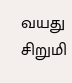வயது சிறுமி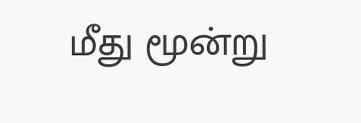மீது மூன்று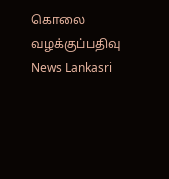கொலை வழக்குப்பதிவு News Lankasri